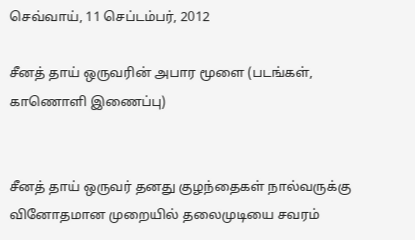செவ்வாய், 11 செப்டம்பர், 2012

சீனத் தாய் ஒருவரின் அபார மூளை (படங்கள், காணொளி இணைப்பு)


சீனத் தாய் ஒருவர் தனது குழந்தைகள் நால்வருக்கு வினோதமான முறையில் தலைமுடியை சவரம்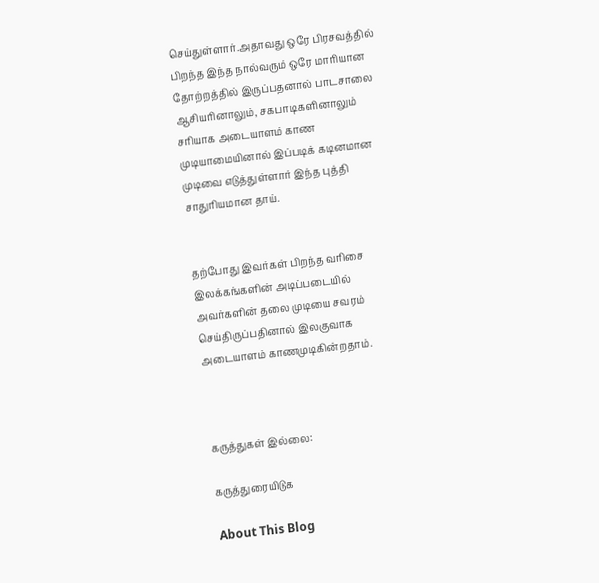செய்துள்ளார்.அதாவது ஒரே பிரசவத்தில் பிறந்த இந்த நால்வரும் ஒரே மாரியான தோற்றத்தில் இருப்பதனால் பாடசாலை ஆசியரினாலும், சகபாடிகளினாலும் சரியாக அடையாளம் காண முடியாமையினால் இப்படிக் கடினமான முடிவை எடுத்துள்ளார் இந்த புத்தி சாதுரியமான தாய்.


தற்போது இவர்கள் பிறந்த வரிசை இலக்கங்களின் அடிப்படையில் அவர்களின் தலை முடியை சவரம் செய்திருப்பதினால் இலகுவாக அடையாளம் காணமுடிகின்றதாம்.



கருத்துகள் இல்லை:

கருத்துரையிடுக

About This Blog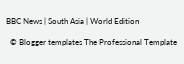BBC News | South Asia | World Edition

  © Blogger templates The Professional Template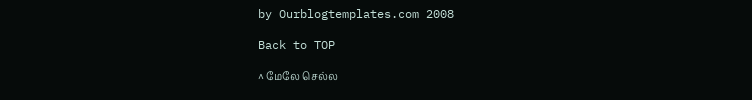by Ourblogtemplates.com 2008

Back to TOP

^ மேலே செல்ல